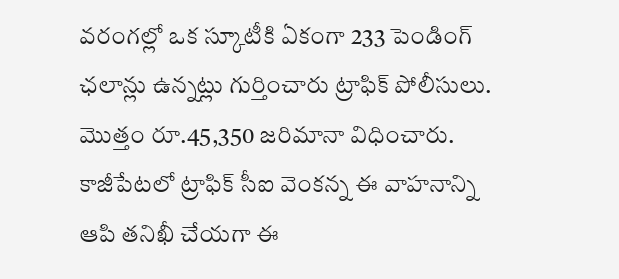వరంగల్లో ఒక స్కూటీకి ఏకంగా 233 పెండింగ్ ఛలాన్లు ఉన్నట్లు గుర్తించారు ట్రాఫిక్ పోలీసులు. మొత్తం రూ.45,350 జరిమానా విధించారు. కాజీపేటలో ట్రాఫిక్ సీఐ వెంకన్న ఈ వాహనాన్ని ఆపి తనిఖీ చేయగా ఈ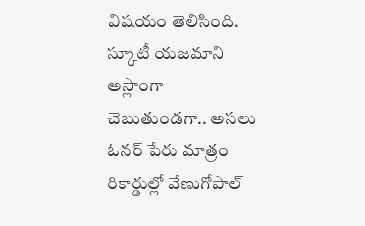విషయం తెలిసింది. స్కూటీ యజమాని అస్లాంగా చెబుతుండగా.. అసలు ఓనర్ పేరు మాత్రం రికార్డుల్లో వేణుగోపాల్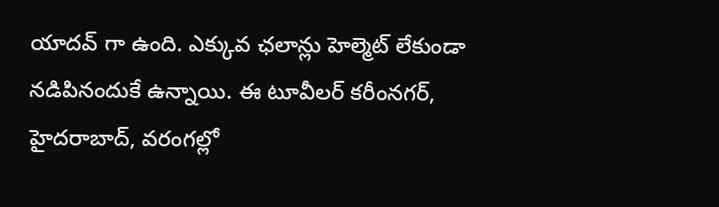యాదవ్ గా ఉంది. ఎక్కువ ఛలాన్లు హెల్మెట్ లేకుండా నడిపినందుకే ఉన్నాయి. ఈ టూవీలర్ కరీంనగర్, హైదరాబాద్, వరంగల్లో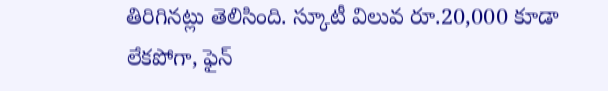తిరిగినట్లు తెలిసింది. స్కూటీ విలువ రూ.20,000 కూడా లేకపోగా, ఫైన్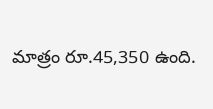మాత్రం రూ.45,350 ఉంది.